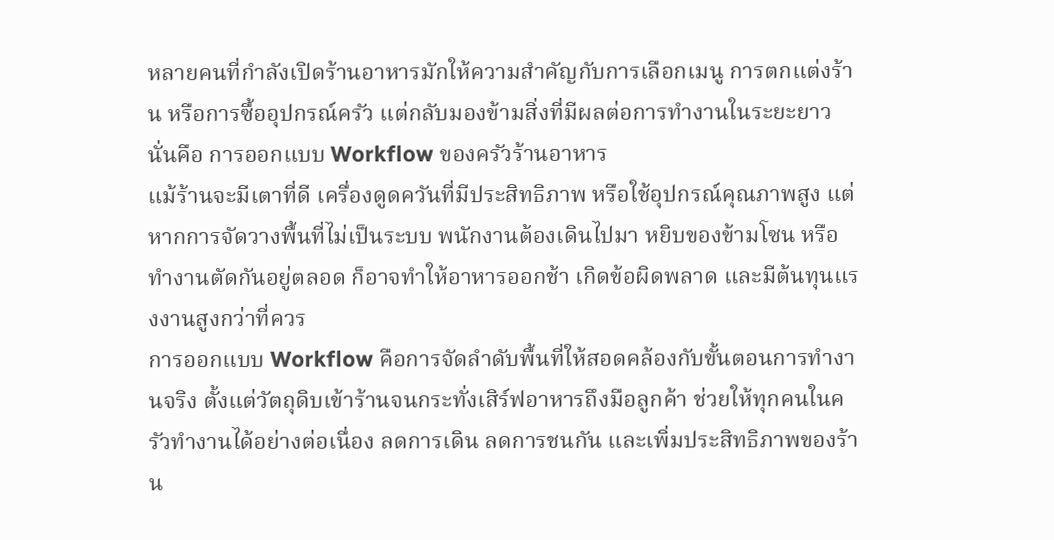หลายคนที่กำลังเปิดร้านอาหารมักให้ความสำคัญกับการเลือกเมนู การตกแต่งร้าน หรือการซื้ออุปกรณ์ครัว แต่กลับมองข้ามสิ่งที่มีผลต่อการทำงานในระยะยาว นั่นคือ การออกแบบ Workflow ของครัวร้านอาหาร
แม้ร้านจะมีเตาที่ดี เครื่องดูดควันที่มีประสิทธิภาพ หรือใช้อุปกรณ์คุณภาพสูง แต่หากการจัดวางพื้นที่ไม่เป็นระบบ พนักงานต้องเดินไปมา หยิบของข้ามโซน หรือทำงานตัดกันอยู่ตลอด ก็อาจทำให้อาหารออกช้า เกิดข้อผิดพลาด และมีต้นทุนแรงงานสูงกว่าที่ควร
การออกแบบ Workflow คือการจัดลำดับพื้นที่ให้สอดคล้องกับขั้นตอนการทำงานจริง ตั้งแต่วัตถุดิบเข้าร้านจนกระทั่งเสิร์ฟอาหารถึงมือลูกค้า ช่วยให้ทุกคนในครัวทำงานได้อย่างต่อเนื่อง ลดการเดิน ลดการชนกัน และเพิ่มประสิทธิภาพของร้าน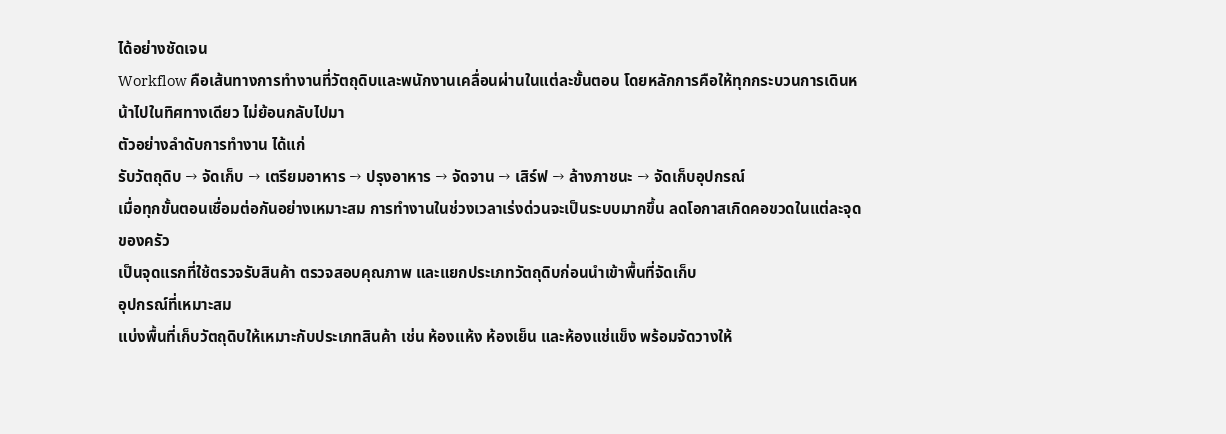ได้อย่างชัดเจน
Workflow คือเส้นทางการทำงานที่วัตถุดิบและพนักงานเคลื่อนผ่านในแต่ละขั้นตอน โดยหลักการคือให้ทุกกระบวนการเดินหน้าไปในทิศทางเดียว ไม่ย้อนกลับไปมา
ตัวอย่างลำดับการทำงาน ได้แก่
รับวัตถุดิบ → จัดเก็บ → เตรียมอาหาร → ปรุงอาหาร → จัดจาน → เสิร์ฟ → ล้างภาชนะ → จัดเก็บอุปกรณ์
เมื่อทุกขั้นตอนเชื่อมต่อกันอย่างเหมาะสม การทำงานในช่วงเวลาเร่งด่วนจะเป็นระบบมากขึ้น ลดโอกาสเกิดคอขวดในแต่ละจุดของครัว
เป็นจุดแรกที่ใช้ตรวจรับสินค้า ตรวจสอบคุณภาพ และแยกประเภทวัตถุดิบก่อนนำเข้าพื้นที่จัดเก็บ
อุปกรณ์ที่เหมาะสม
แบ่งพื้นที่เก็บวัตถุดิบให้เหมาะกับประเภทสินค้า เช่น ห้องแห้ง ห้องเย็น และห้องแช่แข็ง พร้อมจัดวางให้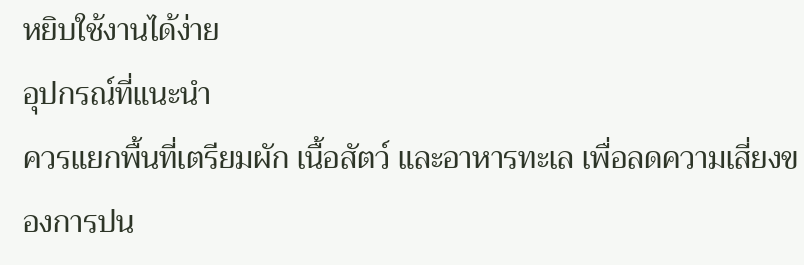หยิบใช้งานได้ง่าย
อุปกรณ์ที่แนะนำ
ควรแยกพื้นที่เตรียมผัก เนื้อสัตว์ และอาหารทะเล เพื่อลดความเสี่ยงของการปน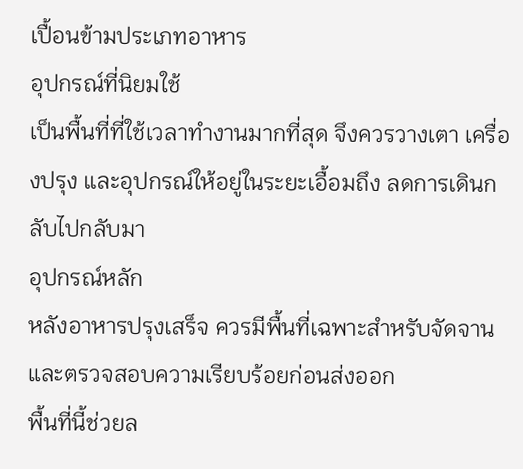เปื้อนข้ามประเภทอาหาร
อุปกรณ์ที่นิยมใช้
เป็นพื้นที่ที่ใช้เวลาทำงานมากที่สุด จึงควรวางเตา เครื่องปรุง และอุปกรณ์ให้อยู่ในระยะเอื้อมถึง ลดการเดินกลับไปกลับมา
อุปกรณ์หลัก
หลังอาหารปรุงเสร็จ ควรมีพื้นที่เฉพาะสำหรับจัดจานและตรวจสอบความเรียบร้อยก่อนส่งออก
พื้นที่นี้ช่วยล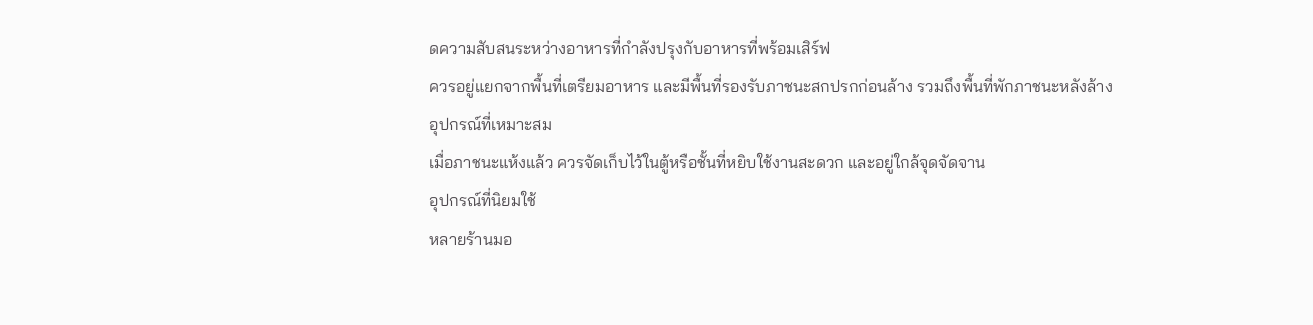ดความสับสนระหว่างอาหารที่กำลังปรุงกับอาหารที่พร้อมเสิร์ฟ
ควรอยู่แยกจากพื้นที่เตรียมอาหาร และมีพื้นที่รองรับภาชนะสกปรกก่อนล้าง รวมถึงพื้นที่พักภาชนะหลังล้าง
อุปกรณ์ที่เหมาะสม
เมื่อภาชนะแห้งแล้ว ควรจัดเก็บไว้ในตู้หรือชั้นที่หยิบใช้งานสะดวก และอยู่ใกล้จุดจัดจาน
อุปกรณ์ที่นิยมใช้
หลายร้านมอ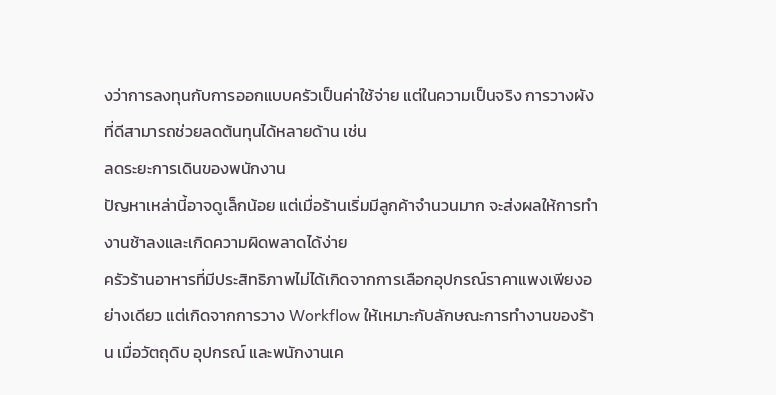งว่าการลงทุนกับการออกแบบครัวเป็นค่าใช้จ่าย แต่ในความเป็นจริง การวางผังที่ดีสามารถช่วยลดต้นทุนได้หลายด้าน เช่น
ลดระยะการเดินของพนักงาน
ปัญหาเหล่านี้อาจดูเล็กน้อย แต่เมื่อร้านเริ่มมีลูกค้าจำนวนมาก จะส่งผลให้การทำงานช้าลงและเกิดความผิดพลาดได้ง่าย
ครัวร้านอาหารที่มีประสิทธิภาพไม่ได้เกิดจากการเลือกอุปกรณ์ราคาแพงเพียงอย่างเดียว แต่เกิดจากการวาง Workflow ให้เหมาะกับลักษณะการทำงานของร้าน เมื่อวัตถุดิบ อุปกรณ์ และพนักงานเค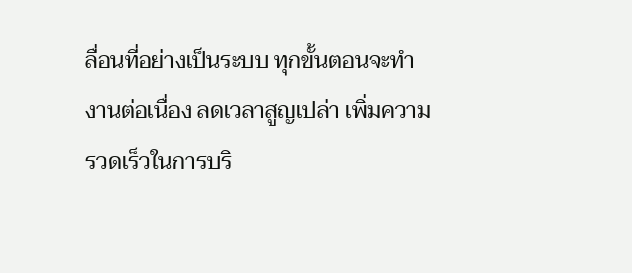ลื่อนที่อย่างเป็นระบบ ทุกขั้นตอนจะทำงานต่อเนื่อง ลดเวลาสูญเปล่า เพิ่มความรวดเร็วในการบริ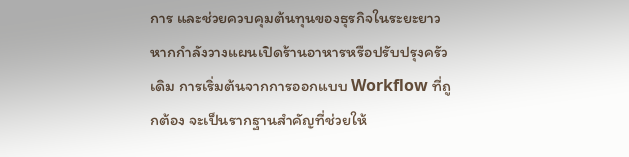การ และช่วยควบคุมต้นทุนของธุรกิจในระยะยาว
หากกำลังวางแผนเปิดร้านอาหารหรือปรับปรุงครัวเดิม การเริ่มต้นจากการออกแบบ Workflow ที่ถูกต้อง จะเป็นรากฐานสำคัญที่ช่วยให้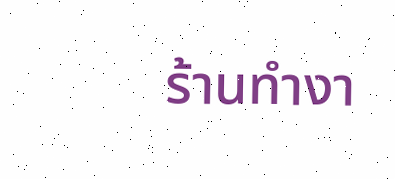ร้านทำงา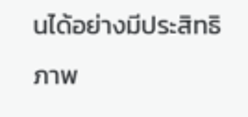นได้อย่างมีประสิทธิภาพ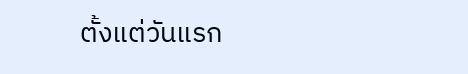ตั้งแต่วันแรก